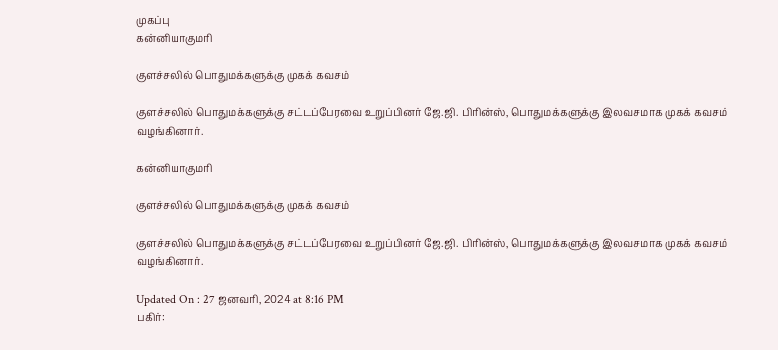முகப்பு
கன்னியாகுமரி

குளச்சலில் பொதுமக்களுக்கு முகக் கவசம்

குளச்சலில் பொதுமக்களுக்கு சட்டப்பேரவை உறுப்பினர் ஜே.ஜி. பிரின்ஸ், பொதுமக்களுக்கு இலவசமாக முகக் கவசம் வழங்கினார்.

கன்னியாகுமரி

குளச்சலில் பொதுமக்களுக்கு முகக் கவசம்

குளச்சலில் பொதுமக்களுக்கு சட்டப்பேரவை உறுப்பினர் ஜே.ஜி. பிரின்ஸ், பொதுமக்களுக்கு இலவசமாக முகக் கவசம் வழங்கினார்.

Updated On : 27 ஜனவரி, 2024 at 8:16 PM
பகிர்: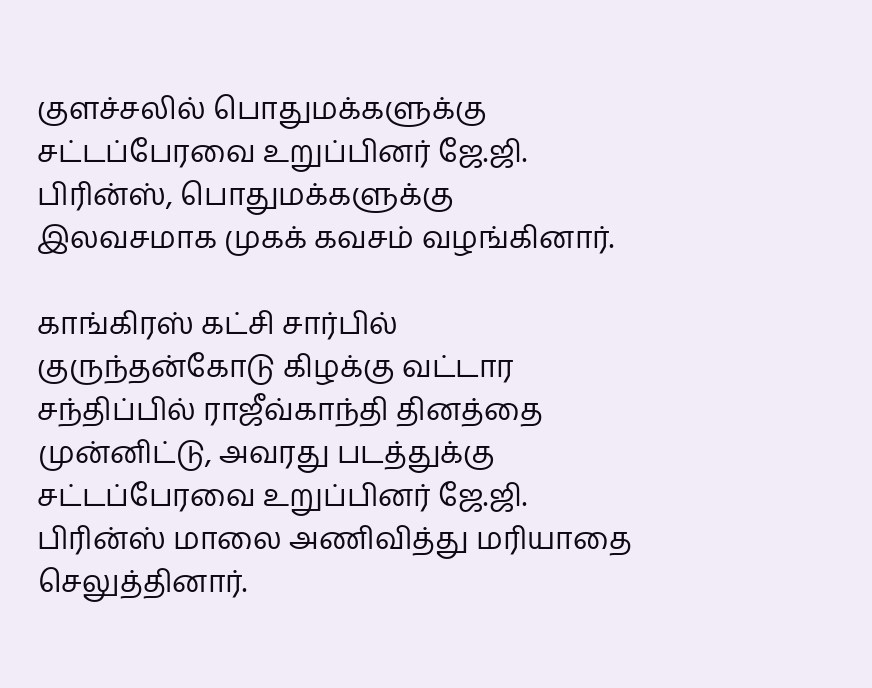குளச்சலில் பொதுமக்களுக்கு சட்டப்பேரவை உறுப்பினர் ஜே.ஜி. பிரின்ஸ், பொதுமக்களுக்கு இலவசமாக முகக் கவசம் வழங்கினார்.

காங்கிரஸ் கட்சி சார்பில் குருந்தன்கோடு கிழக்கு வட்டார சந்திப்பில் ராஜீவ்காந்தி தினத்தை முன்னிட்டு, அவரது படத்துக்கு சட்டப்பேரவை உறுப்பினர் ஜே.ஜி. பிரின்ஸ் மாலை அணிவித்து மரியாதை செலுத்தினார்.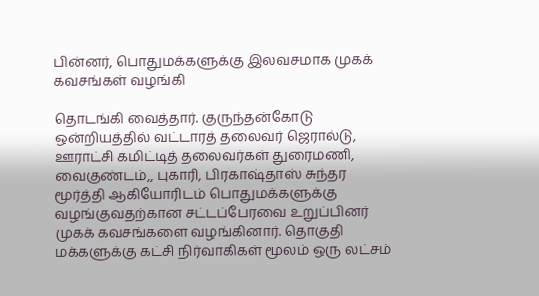பின்னர், பொதுமக்களுக்கு இலவசமாக முகக் கவசங்கள் வழங்கி

தொடங்கி வைத்தார். குருந்தன்கோடு ஒன்றியத்தில் வட்டாரத் தலைவர் ஜெரால்டு, ஊராட்சி கமிட்டித் தலைவர்கள் துரைமணி, வைகுண்டம்,, புகாரி, பிரகாஷ்தாஸ் சுந்தர மூர்த்தி ஆகியோரிடம் பொதுமக்களுக்கு வழங்குவதற்கான சட்டப்பேரவை உறுப்பினர் முகக் கவசங்களை வழங்கினார். தொகுதி மக்களுக்கு கட்சி நிர்வாகிகள் மூலம் ஒரு லட்சம்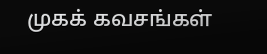முகக் கவசங்கள்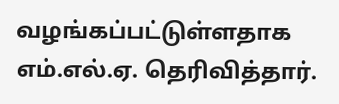வழங்கப்பட்டுள்ளதாக எம்.எல்.ஏ. தெரிவித்தார்.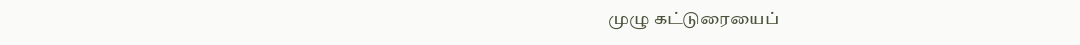முழு கட்டுரையைப்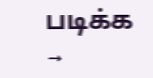படிக்க →